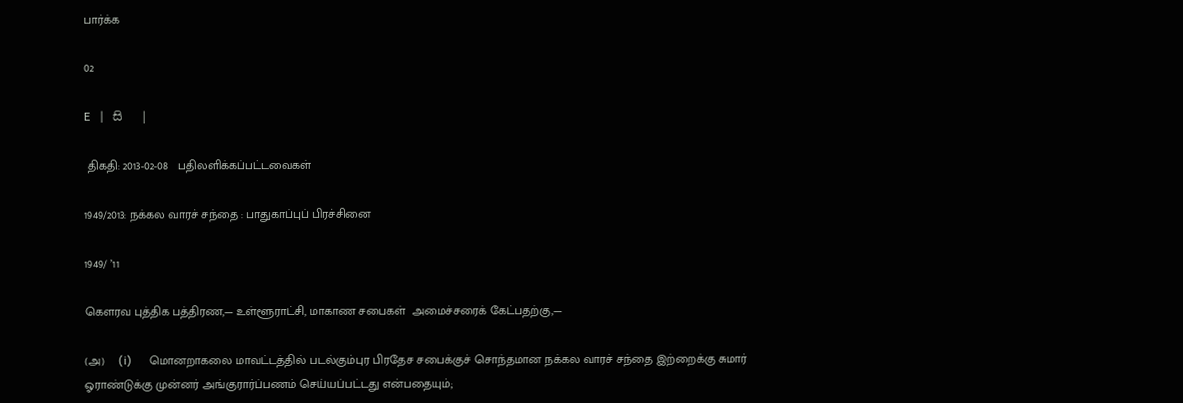பார்க்க

02

E   |   සි   |

 திகதி: 2013-02-08   பதிலளிக்கப்பட்டவைகள்

1949/2013: நக்கல வாரச் சந்தை : பாதுகாப்புப் பிரச்சினை

1949/ ’11

கெளரவ புத்திக பத்திரண,— உள்ளூராட்சி, மாகாண சபைகள்  அமைச்சரைக் கேட்பதற்கு,—

(அ)    (i)      மொனறாகலை மாவட்டத்தில் படல்கும்புர பிரதேச சபைக்குச் சொந்தமான நக்கல வாரச் சந்தை இற்றைக்கு சுமார் ஓராண்டுக்கு முன்னர் அங்குரார்ப்பணம் செய்யப்பட்டது என்பதையும்;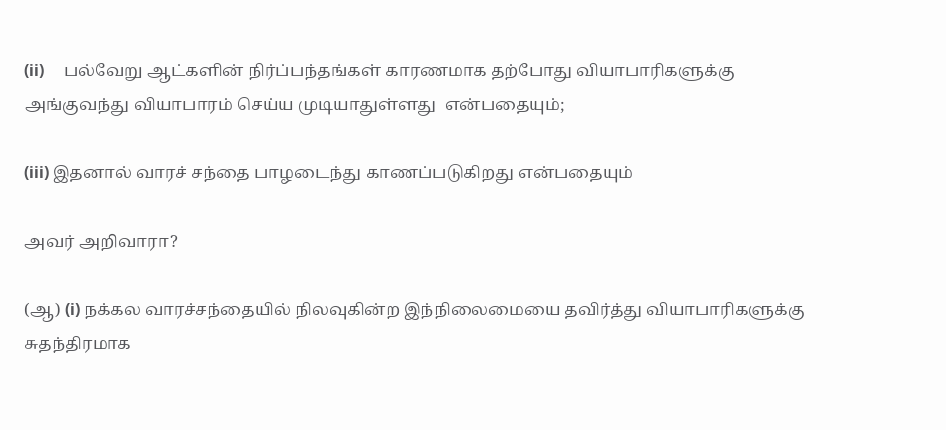(ii)     பல்வேறு ஆட்களின் நிர்ப்பந்தங்கள் காரணமாக தற்போது வியாபாரிகளுக்கு அங்குவந்து வியாபாரம் செய்ய முடியாதுள்ளது  என்பதையும்;

(iii) இதனால் வாரச் சந்தை பாழடைந்து காணப்படுகிறது என்பதையும்

அவர் அறிவாரா?

(ஆ) (i) நக்கல வாரச்சந்தையில் நிலவுகின்ற இந்நிலைமையை தவிர்த்து வியாபாரிகளுக்கு சுதந்திரமாக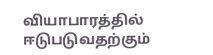வியாபாரத்தில் ஈடுபடுவதற்கும்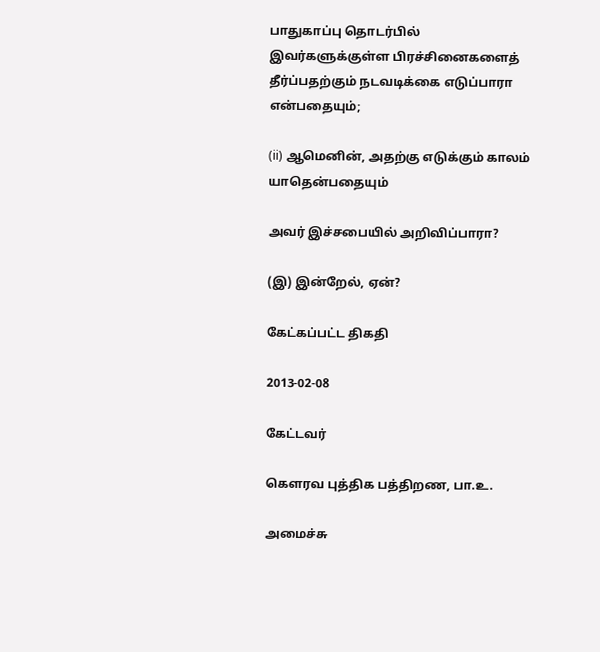பாதுகாப்பு தொடர்பில் இவர்களுக்குள்ள பிரச்சினைகளைத் தீர்ப்பதற்கும் நடவடிக்கை எடுப்பாரா என்பதையும்;

(ii) ஆமெனின், அதற்கு எடுக்கும் காலம் யாதென்பதையும்

அவர் இச்சபையில் அறிவிப்பாரா?

(இ) இன்றேல், ஏன்?

கேட்கப்பட்ட திகதி

2013-02-08

கேட்டவர்

கௌரவ புத்திக பத்திறண, பா.உ.

அமைச்சு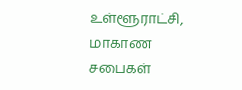உள்ளூராட்சி, மாகாண சபைகள்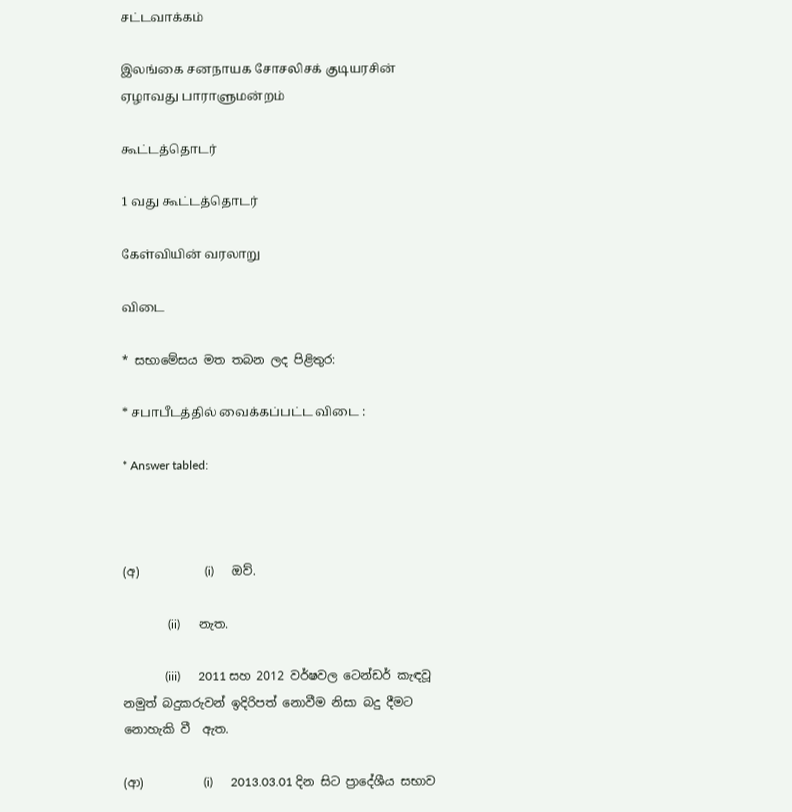சட்டவாக்கம்

இலங்கை சனநாயக சோசலிசக் குடியரசின் ஏழாவது பாராளுமன்றம்

கூட்டத்தொடர்

1 வது கூட்டத்தொடர்

கேள்வியின் வரலாறு

விடை

* සභාමේසය මත තබන ලද පිළිතුර:

* சபாபீடத்தில் வைக்கப்பட்ட விடை :

* Answer tabled:



(අ)           (i)      ඔව්.

               (ii)      නැත.

              (iii)      2011 සහ 2012 වර්ෂවල ටෙන්ඩර් කැඳවූ නමුත් බදුකරුවන් ඉදිරිපත් නොවීම නිසා බදු දීමට නොහැකි වී  ඇත.

(ආ)          (i)      2013.03.01 දින සිට ප්‍රාදේශීය සභාව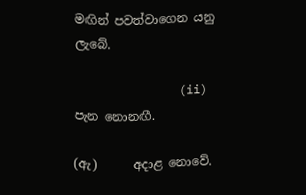මඟින් පවත්වාගෙන යනු ලැබේ.

               (ii)      පැන නොනඟී.

(ඇ)      අදාළ නොවේ.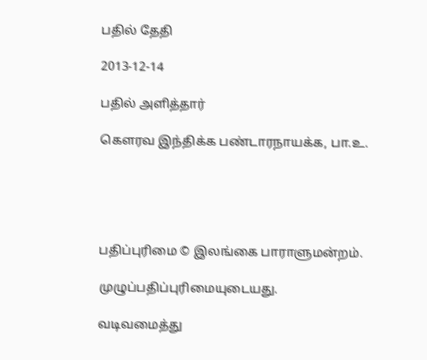பதில் தேதி

2013-12-14

பதில் அளித்தார்

கௌரவ இந்திக்க பண்டாரநாயக்க, பா.உ.





பதிப்புரிமை © இலங்கை பாராளுமன்றம்.

முழுப்பதிப்புரிமையுடையது.

வடிவமைத்து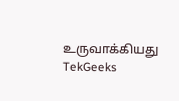உருவாக்கியது  TekGeeks